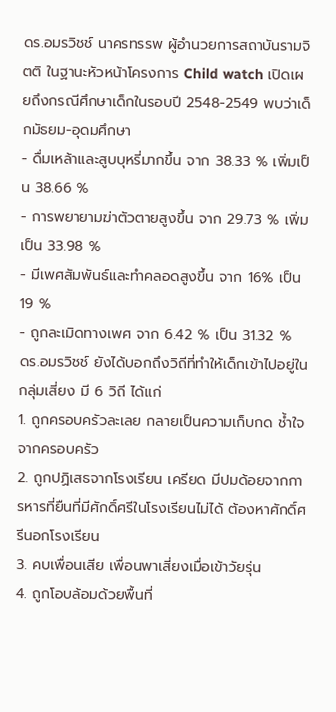ดร.อมรวิชช์ นาครทรรพ ผู้อำนวยการสถาบันรามจิตติ ในฐานะหัวหน้าโครงการ Child watch เปิดเผยถึงกรณีศึกษาเด็กในรอบปี 2548-2549 พบว่าเด็กมัธยม-อุดมศึกษา
- ดื่มเหล้าและสูบบุหรี่มากขึ้น จาก 38.33 % เพิ่มเป็น 38.66 %
- การพยายามฆ่าตัวตายสูงขึ้น จาก 29.73 % เพิ่มเป็น 33.98 %
- มีเพศสัมพันธ์และทำคลอดสูงขึ้น จาก 16% เป็น 19 %
- ถูกละเมิดทางเพศ จาก 6.42 % เป็น 31.32 %
ดร.อมรวิชช์ ยังได้บอกถึงวิถีที่ทำให้เด็กเข้าไปอยู่ในกลุ่มเสี่ยง มี 6 วิถี ได้แก่
1. ถูกครอบครัวละเลย กลายเป็นความเก็บกด ช้ำใจจากครอบครัว
2. ถูกปฏิเสธจากโรงเรียน เครียด มีปมด้อยจากการหารที่ยืนที่มีศักดิ์ศรีในโรงเรียนไม่ได้ ต้องหาศักดิ์ศรีนอกโรงเรียน
3. คบเพื่อนเสีย เพื่อนพาเสี่ยงเมื่อเข้าวัยรุ่น
4. ถูกโอบล้อมด้วยพื้นที่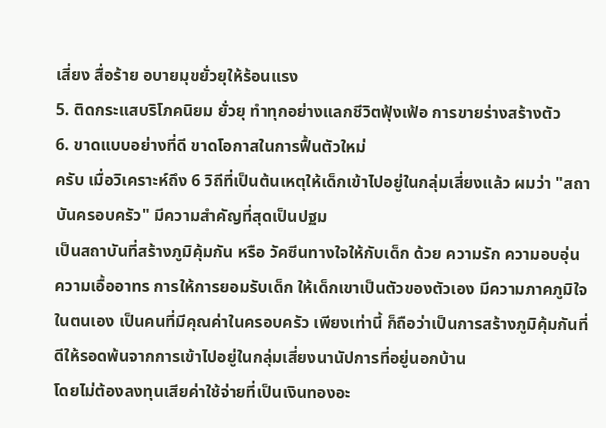เสี่ยง สื่อร้าย อบายมุขยั่วยุให้ร้อนแรง
5. ติดกระแสบริโภคนิยม ยั่วยุ ทำทุกอย่างแลกชีวิตฟุ้งเฟ้อ การขายร่างสร้างตัว
6. ขาดแบบอย่างที่ดี ขาดโอกาสในการฟื้นตัวใหม่
ครับ เมื่อวิเคราะห์ถึง 6 วิถีที่เป็นต้นเหตุให้เด็กเข้าไปอยู่ในกลุ่มเสี่ยงแล้ว ผมว่า "สถาบันครอบครัว" มีความสำคัญที่สุดเป็นปฐม
เป็นสถาบันที่สร้างภูมิคุ้มกัน หรือ วัคซีนทางใจให้กับเด็ก ด้วย ความรัก ความอบอุ่น ความเอื้ออาทร การให้การยอมรับเด็ก ให้เด็กเขาเป็นตัวของตัวเอง มีความภาคภูมิใจในตนเอง เป็นคนที่มีคุณค่าในครอบครัว เพียงเท่านี้ ก็ถือว่าเป็นการสร้างภูมิคุ้มกันที่ดีให้รอดพ้นจากการเข้าไปอยู่ในกลุ่มเสี่ยงนานัปการที่อยู่นอกบ้าน
โดยไม่ต้องลงทุนเสียค่าใช้จ่ายที่เป็นเงินทองอะ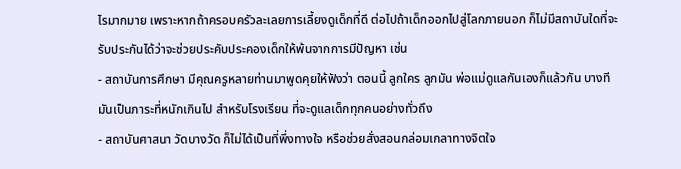ไรมากมาย เพราะหากถ้าครอบครัวละเลยการเลี้ยงดูเด็กที่ดี ต่อไปถ้าเด็กออกไปสู่โลกภายนอก ก็ไม่มีสถาบันใดที่จะรับประกันได้ว่าจะช่วยประคับประคองเด็กให้พ้นจากการมีปัญหา เช่น
- สถาบันการศึกษา มีคุณครูหลายท่านมาพูดคุยให้ฟังว่า ตอนนี้ ลูกใคร ลูกมัน พ่อแม่ดูแลกันเองก็แล้วกัน บางที มันเป็นภาระที่หนักเกินไป สำหรับโรงเรียน ที่จะดูแลเด็กทุกคนอย่างทั่วถึง
- สถาบันศาสนา วัดบางวัด ก็ไม่ได้เป็นที่พึ่งทางใจ หรือช่วยสั่งสอนกล่อมเกลาทางจิตใจ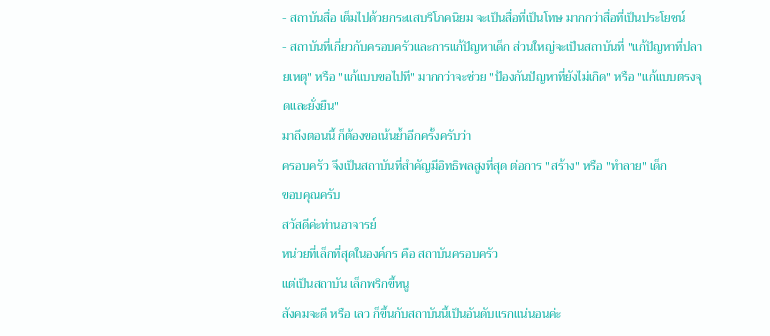- สถาบันสื่อ เต็มไปด้วยกระแสบริโภคนิยม จะเป็นสื่อที่เป็นโทษ มากกว่าสื่อที่เป็นประโยชน์
- สถาบันที่เกี่ยวกับครอบครัวและการแก้ปัญหาเด็ก ส่วนใหญ่จะเป็นสถาบันที่ "แก้ปัญหาที่ปลายเหตุ" หรือ "แก้แบบขอไปที" มากกว่าจะช่วย "ป้องกันปัญหาที่ยังไม่เกิด" หรือ "แก้แบบตรงจุดและยั่งยืน"
มาถึงตอนนี้ ก็ต้องขอเน้นย้ำอีกครั้งครับว่า
ครอบครัว จึงเป็นสถาบันที่สำคัญมีอิทธิพลสูงที่สุด ต่อการ "สร้าง" หรือ "ทำลาย" เด็ก
ขอบคุณครับ
สวัสดีค่ะท่านอาจารย์
หน่วยที่เล็กที่สุดในองค์กร คือ สถาบันครอบครัว
แต่เป็นสถาบัน เล็กพริกขี้หนู
สังคมจะดี หรือ เลว ก็ขึ้นกับสถาบันนี้เป็นอันดับแรกแน่นอนค่ะ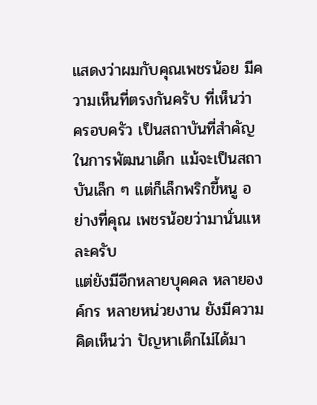แสดงว่าผมกับคุณเพชรน้อย มีความเห็นที่ตรงกันครับ ที่เห็นว่า ครอบครัว เป็นสถาบันที่สำคัญ ในการพัฒนาเด็ก แม้จะเป็นสถาบันเล็ก ๆ แต่ก็เล็กพริกขี้หนู อย่างที่คุณ เพชรน้อยว่ามานั่นแหละครับ
แต่ยังมีอีกหลายบุคคล หลายองค์กร หลายหน่วยงาน ยังมีความคิดเห็นว่า ปัญหาเด็กไม่ได้มา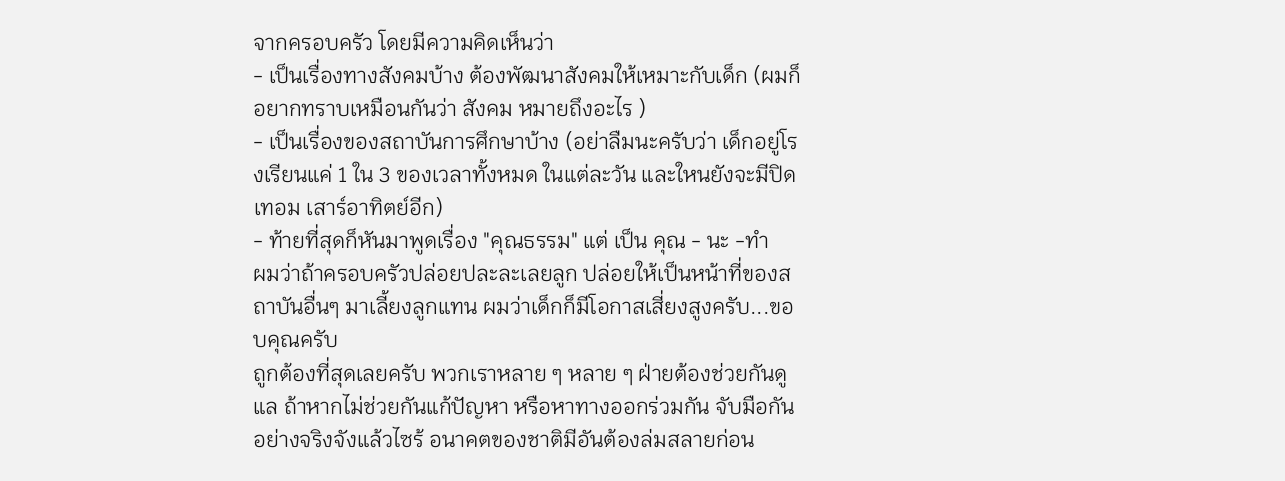จากครอบครัว โดยมีความคิดเห็นว่า
- เป็นเรื่องทางสังคมบ้าง ต้องพัฒนาสังคมให้เหมาะกับเด็ก (ผมก็อยากทราบเหมือนกันว่า สังคม หมายถึงอะไร )
- เป็นเรื่องของสถาบันการศึกษาบ้าง (อย่าลืมนะครับว่า เด็กอยู่โรงเรียนแค่ 1 ใน 3 ของเวลาทั้งหมด ในแต่ละวัน และใหนยังจะมีปิดเทอม เสาร์อาทิตย์อีก)
- ท้ายที่สุดก็หันมาพูดเรื่อง "คุณธรรม" แต่ เป็น คุณ - นะ -ทำ
ผมว่าถ้าครอบครัวปล่อยปละละเลยลูก ปล่อยให้เป็นหน้าที่ของสถาบันอื่นๆ มาเลี้ยงลูกแทน ผมว่าเด็กก็มีโอกาสเสี่ยงสูงครับ...ขอบคุณครับ
ถูกต้องที่สุดเลยครับ พวกเราหลาย ๆ หลาย ๆ ฝ่ายต้องช่วยกันดูแล ถ้าหากไม่ช่วยกันแก้ปัญหา หรือหาทางออกร่วมกัน จับมือกันอย่างจริงจังแล้วไซร้ อนาคตของชาติมีอันต้องล่มสลายก่อน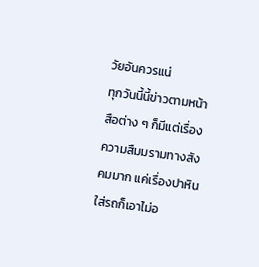วัยอันควรแน่
ทุกวันนี้นี้ข่าวตามหน้าสือต่าง ๆ ก็มีแต่เรื่องความสืมมรามทางสังคมมาก แค่เรื่องปาหินใส่รถก็เอาไม่อ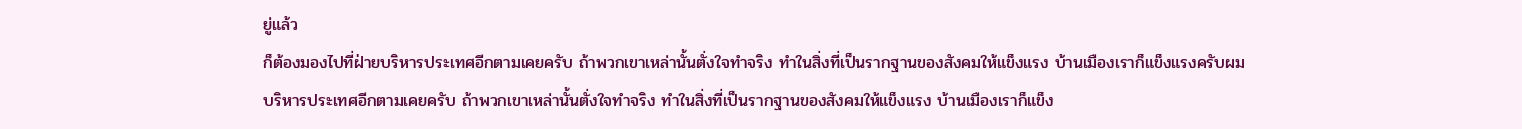ยู่แล้ว
ก็ต้องมองไปที่ฝ่ายบริหารประเทศอีกตามเคยครับ ถ้าพวกเขาเหล่านั้นตั่งใจทำจริง ทำในสิ่งที่เป็นรากฐานของสังคมให้แข็งแรง บ้านเมืองเราก็แข็งแรงครับผม
บริหารประเทศอีกตามเคยครับ ถ้าพวกเขาเหล่านั้นตั่งใจทำจริง ทำในสิ่งที่เป็นรากฐานของสังคมให้แข็งแรง บ้านเมืองเราก็แข็ง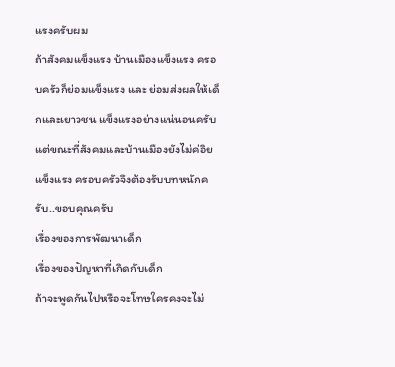แรงครับผม
ถ้าสังคมแข็งแรง บ้านเมืองแข็งแรง ครอบครัวก็ย่อมแข็งแรง และ ย่อมส่งผลให้เด็กและเยาวชน แข็งแรงอย่างแน่นอนครับ
แต่ขณะที่สังคมและบ้านเมืองยังไม่ค่อิยแข็งแรง ครอบครัวจึงต้องรับบทหนักครับ..ขอบคุณครับ
เรื่องของการพัฒนาเด็ก
เรื่องของปัญหาที่เกิดกับเด็ก
ถ้าจะพูดกันไปหรือจะโทษใครคงจะไม่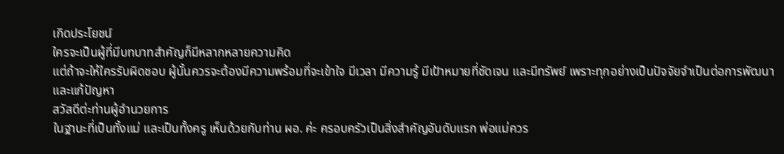เกิดประโยชน์
ใครจะเป็นผู้ที่มีบทบาทสำคัญก็มีหลากหลายความคิด
แต่ถ้าจะให้ใครรับผิดชอบ ผู้นั้นควรจะต้องมีความพร้อมที่จะเข้าใจ มีเวลา มีความรู้ มีเป้าหมายที่ชัดเจน และมีทรัพย์ เพราะทุกอย่างเป็นปัจจัยจำเป็นต่อการพัฒนาและแก้ปัญหา
สวัสดีต่ะท่านผู้อำนวยการ
ในฐานะที่เป็นทั้งแม่ และเป็นทั้งครู เห็นด้วยกับท่าน ผอ. ค่ะ ครอบครัวเป็นสิ่งสำคัญอันดับแรก พ่อแม่ควร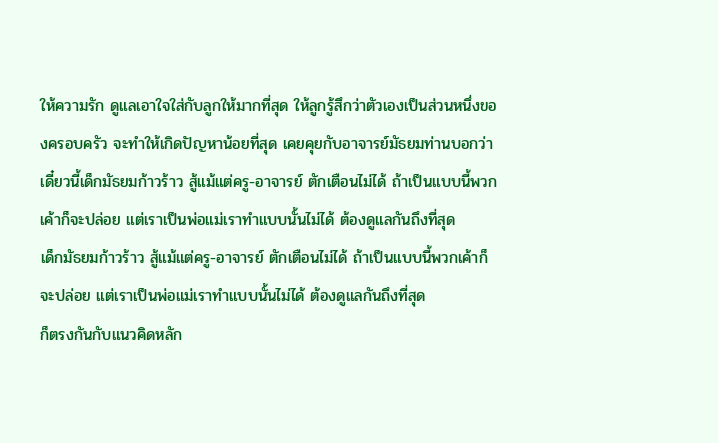ให้ความรัก ดูแลเอาใจใส่กับลูกให้มากที่สุด ให้ลูกรู้สึกว่าตัวเองเป็นส่วนหนึ่งของครอบครัว จะทำให้เกิดปัญหาน้อยที่สุด เคยคุยกับอาจารย์มัธยมท่านบอกว่า เดี๋ยวนี้เด็กมัธยมก้าวร้าว สู้แม้แต่ครู-อาจารย์ ตักเตือนไม่ได้ ถ้าเป็นแบบนี้พวกเค้าก็จะปล่อย แต่เราเป็นพ่อแม่เราทำแบบนั้นไม่ได้ ต้องดูแลกันถึงที่สุด
เด็กมัธยมก้าวร้าว สู้แม้แต่ครู-อาจารย์ ตักเตือนไม่ได้ ถ้าเป็นแบบนี้พวกเค้าก็จะปล่อย แต่เราเป็นพ่อแม่เราทำแบบนั้นไม่ได้ ต้องดูแลกันถึงที่สุด
ก็ตรงกันกับแนวคิดหลัก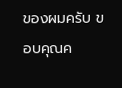ของผมครับ ขอบคุณค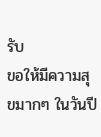รับ
ขอให้มีความสุขมากๆ ในวันปี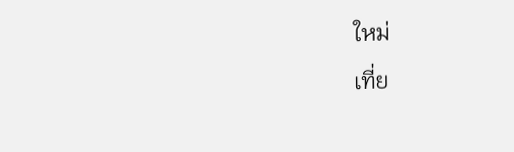ใหม่
เที่ย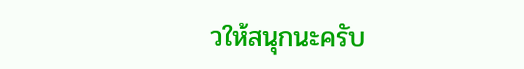วให้สนุกนะครับ